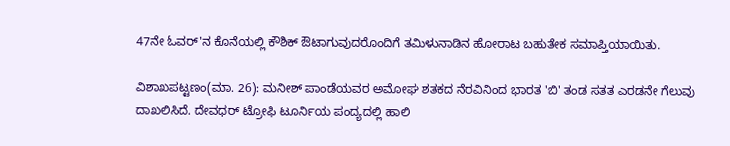47ನೇ ಓವರ್'ನ ಕೊನೆಯಲ್ಲಿ ಕೌಶಿಕ್ ಔಟಾಗುವುದರೊಂದಿಗೆ ತಮಿಳುನಾಡಿನ ಹೋರಾಟ ಬಹುತೇಕ ಸಮಾಪ್ತಿಯಾಯಿತು.

ವಿಶಾಖಪಟ್ಟಣಂ(ಮಾ. 26): ಮನೀಶ್ ಪಾಂಡೆಯವರ ಅಮೋಘ ಶತಕದ ನೆರವಿನಿಂದ ಭಾರತ 'ಬಿ' ತಂಡ ಸತತ ಎರಡನೇ ಗೆಲುವು ದಾಖಲಿಸಿದೆ. ದೇವಧರ್ ಟ್ರೋಫಿ ಟೂರ್ನಿಯ ಪಂದ್ಯದಲ್ಲಿ ಹಾಲಿ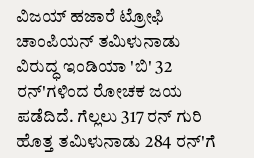ವಿಜಯ್ ಹಜಾರೆ ಟ್ರೋಫಿ ಚಾಂಪಿಯನ್ ತಮಿಳುನಾಡು ವಿರುದ್ಧ ಇಂಡಿಯಾ 'ಬಿ' 32 ರನ್'ಗಳಿಂದ ರೋಚಕ ಜಯ ಪಡೆದಿದೆ. ಗೆಲ್ಲಲು 317 ರನ್ ಗುರಿ ಹೊತ್ತ ತಮಿಳುನಾಡು 284 ರನ್'ಗೆ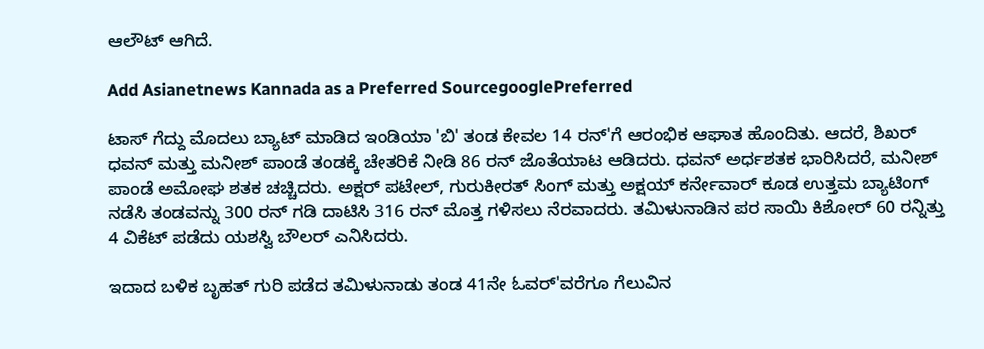ಆಲೌಟ್ ಆಗಿದೆ.

Add Asianetnews Kannada as a Preferred SourcegooglePreferred

ಟಾಸ್ ಗೆದ್ದು ಮೊದಲು ಬ್ಯಾಟ್ ಮಾಡಿದ ಇಂಡಿಯಾ 'ಬಿ' ತಂಡ ಕೇವಲ 14 ರನ್'ಗೆ ಆರಂಭಿಕ ಆಘಾತ ಹೊಂದಿತು. ಆದರೆ, ಶಿಖರ್ ಧವನ್ ಮತ್ತು ಮನೀಶ್ ಪಾಂಡೆ ತಂಡಕ್ಕೆ ಚೇತರಿಕೆ ನೀಡಿ 86 ರನ್ ಜೊತೆಯಾಟ ಆಡಿದರು. ಧವನ್ ಅರ್ಧಶತಕ ಭಾರಿಸಿದರೆ, ಮನೀಶ್ ಪಾಂಡೆ ಅಮೋಘ ಶತಕ ಚಚ್ಚಿದರು. ಅಕ್ಷರ್ ಪಟೇಲ್, ಗುರುಕೀರತ್ ಸಿಂಗ್ ಮತ್ತು ಅಕ್ಷಯ್ ಕರ್ನೇವಾರ್ ಕೂಡ ಉತ್ತಮ ಬ್ಯಾಟಿಂಗ್ ನಡೆಸಿ ತಂಡವನ್ನು 300 ರನ್ ಗಡಿ ದಾಟಿಸಿ 316 ರನ್ ಮೊತ್ತ ಗಳಿಸಲು ನೆರವಾದರು. ತಮಿಳುನಾಡಿನ ಪರ ಸಾಯಿ ಕಿಶೋರ್ 60 ರನ್ನಿತ್ತು 4 ವಿಕೆಟ್ ಪಡೆದು ಯಶಸ್ವಿ ಬೌಲರ್ ಎನಿಸಿದರು.

ಇದಾದ ಬಳಿಕ ಬೃಹತ್ ಗುರಿ ಪಡೆದ ತಮಿಳುನಾಡು ತಂಡ 41ನೇ ಓವರ್'ವರೆಗೂ ಗೆಲುವಿನ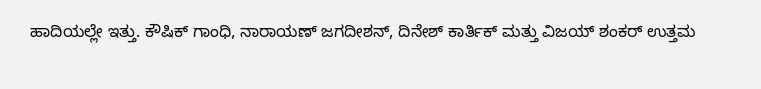ಹಾದಿಯಲ್ಲೇ ಇತ್ತು. ಕೌಷಿಕ್ ಗಾಂಧಿ, ನಾರಾಯಣ್ ಜಗದೀಶನ್, ದಿನೇಶ್ ಕಾರ್ತಿಕ್ ಮತ್ತು ವಿಜಯ್ ಶಂಕರ್ ಉತ್ತಮ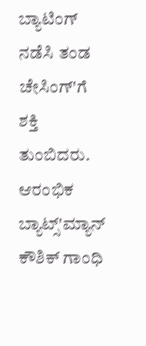ಬ್ಯಾಟಿಂಗ್ ನಡೆಸಿ ತಂಡ ಚೇಸಿಂಗ್'ಗೆ ಶಕ್ತಿ ತುಂಬಿದರು. ಆರಂಭಿಕ ಬ್ಯಾಟ್ಸ್'ಮ್ಯಾನ್ ಕೌಶಿಕ್ ಗಾಂಧಿ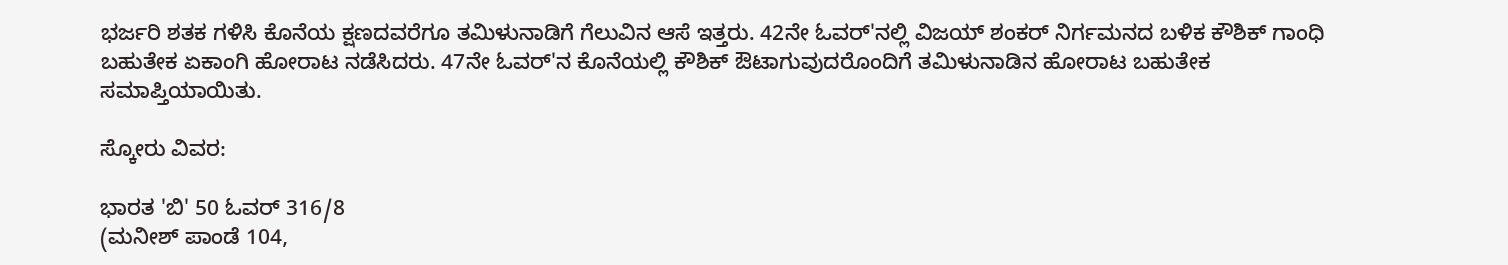ಭರ್ಜರಿ ಶತಕ ಗಳಿಸಿ ಕೊನೆಯ ಕ್ಷಣದವರೆಗೂ ತಮಿಳುನಾಡಿಗೆ ಗೆಲುವಿನ ಆಸೆ ಇತ್ತರು. 42ನೇ ಓವರ್'ನಲ್ಲಿ ವಿಜಯ್ ಶಂಕರ್ ನಿರ್ಗಮನದ ಬಳಿಕ ಕೌಶಿಕ್ ಗಾಂಧಿ ಬಹುತೇಕ ಏಕಾಂಗಿ ಹೋರಾಟ ನಡೆಸಿದರು. 47ನೇ ಓವರ್'ನ ಕೊನೆಯಲ್ಲಿ ಕೌಶಿಕ್ ಔಟಾಗುವುದರೊಂದಿಗೆ ತಮಿಳುನಾಡಿನ ಹೋರಾಟ ಬಹುತೇಕ ಸಮಾಪ್ತಿಯಾಯಿತು.

ಸ್ಕೋರು ವಿವರ:

ಭಾರತ 'ಬಿ' 50 ಓವರ್ 316/8
(ಮನೀಶ್ ಪಾಂಡೆ 104,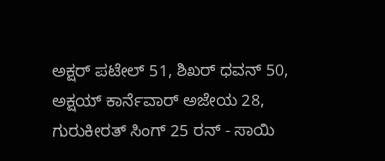ಅಕ್ಷರ್ ಪಟೇಲ್ 51, ಶಿಖರ್ ಧವನ್ 50, ಅಕ್ಷಯ್ ಕಾರ್ನೆವಾರ್ ಅಜೇಯ 28, ಗುರುಕೀರತ್ ಸಿಂಗ್ 25 ರನ್ - ಸಾಯಿ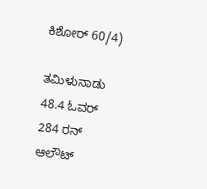ಕಿಶೋರ್ 60/4)

ತಮಿಳುನಾಡು 48.4 ಓವರ್ 284 ರನ್ ಆಲೌಟ್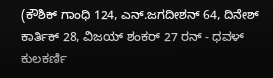(ಕೌಶಿಕ್ ಗಾಂಧಿ 124, ಎನ್.ಜಗದೀಶನ್ 64, ದಿನೇಶ್ ಕಾರ್ತಿಕ್ 28, ವಿಜಯ್ ಶಂಕರ್ 27 ರನ್ - ಧವಳ್ ಕುಲಕರ್ಣಿ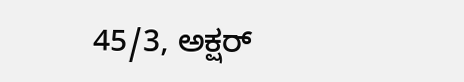45/3, ಅಕ್ಷರ್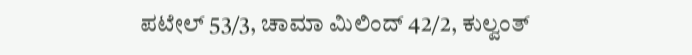ಪಟೇಲ್ 53/3, ಚಾಮಾ ಮಿಲಿಂದ್ 42/2, ಕುಲ್ವಂತ್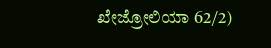ಖೇಜ್ರೋಲಿಯಾ 62/2)